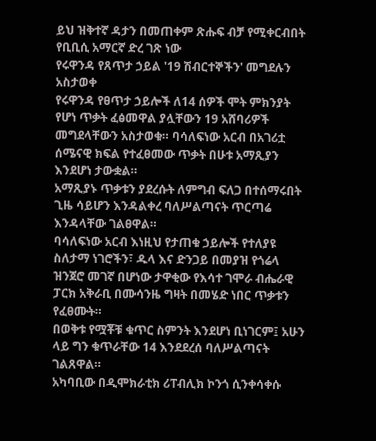ይህ ዝቅተኛ ዳታን በመጠቀም ጽሑፍ ብቻ የሚቀርብበት የቢቢሲ አማርኛ ድረ ገጽ ነው
የሩዋንዳ የጸጥታ ኃይል '19 ሽብርተኞችን' መግደሉን አስታወቀ
የሩዋንዳ የፀጥታ ኃይሎች ለ14 ሰዎች ሞት ምክንያት የሆነ ጥቃት ፈፅመዋል ያሏቸውን 19 አሸባሪዎች መግደላቸውን አስታወቁ። ባሳለፍነው አርብ በአገሪቷ ሰሜናዊ ክፍል የተፈፀመው ጥቃት በሁቱ አማጺያን እንደሆነ ታውቋል።
አማጺያኑ ጥቃቱን ያደረሱት ለምግብ ፍለጋ በተሰማሩበት ጊዜ ሳይሆን እንዳልቀረ ባለሥልጣናት ጥርጣሬ እንዳላቸው ገልፀዋል።
ባሳለፍነው አርብ እነዚህ የታጠቁ ኃይሎች የተለያዩ ስለታማ ነገሮችን፣ ዱላ እና ድንጋይ በመያዝ የጎሬላ ዝንጀሮ መገኛ በሆነው ታዋቂው የእሳተ ገሞራ ብሔራዊ ፓርክ አቅራቢ በሙሳንዜ ግዛት በመሄድ ነበር ጥቃቱን የፈፀሙት።
በወቅቱ የሟቾቹ ቁጥር ስምንት እንደሆነ ቢነገርም፤ አሁን ላይ ግን ቁጥራቸው 14 እንደደረሰ ባለሥልጣናት ገልጸዋል።
አካባቢው በዲሞክራቲክ ሪፐብሊክ ኮንጎ ሲንቀሳቀሱ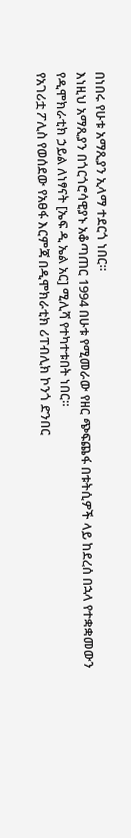በነበሩ የሁቱ አማጺያን ኢላማ ተደርጎ ነበር።
እነዚህ አማጺያን በጎርጎሮሳዊያኑ አቆጣጠር 1994 በሁቱ የሚመራው የዘር ጭፍጨፋ በቱትሲዎች ላይ ከደረሰ በኋላ የተቋቋመውን የዲሞክራቲክ ኃይል ለነፃናት [ኤፍ ዲ ኤል አር] ሚሊሻ የተካተቱበት ነበር።
የአገሪቷ ፖሊስ የወሰደው የአፀፋ እርምጃ በዲሞክራቲክ ሪፐብሊክ ኮንጎ ድንበር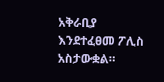አቅራቢያ እንደተፈፀመ ፖሊስ አስታውቋል።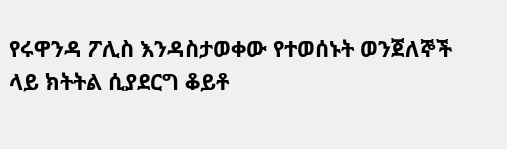የሩዋንዳ ፖሊስ እንዳስታወቀው የተወሰኑት ወንጀለኞች ላይ ክትትል ሲያደርግ ቆይቶ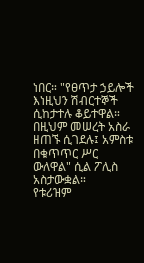ነበር። "የፀጥታ ኃይሎች እነዚህን ሽብርተኞች ሲከታተሉ ቆይተዋል። በዚህም መሠረት አስራ ዘጠኙ ሲገደሉ፤ አምስቱ በቁጥጥር ሥር ውለዋል" ሲል ፖሊስ አስታውቋል።
የቱሪዝም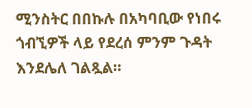ሚንስትር በበኩሉ በአካባቢው የነበሩ ጎብኚዎች ላይ የደረሰ ምንም ጉዳት እንደሌለ ገልጿል።